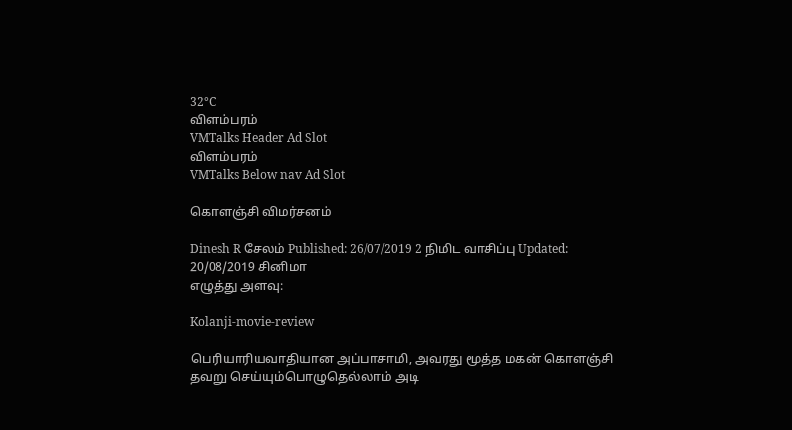32°C
விளம்பரம்
VMTalks Header Ad Slot
விளம்பரம்
VMTalks Below nav Ad Slot

கொளஞ்சி விமர்சனம்

Dinesh R சேலம் Published: 26/07/2019 2 நிமிட வாசிப்பு Updated: 20/08/2019 சினிமா
எழுத்து அளவு:

Kolanji-movie-review

பெரியாரியவாதியான அப்பாசாமி, அவரது மூத்த மகன் கொளஞ்சி தவறு செய்யும்பொழுதெல்லாம் அடி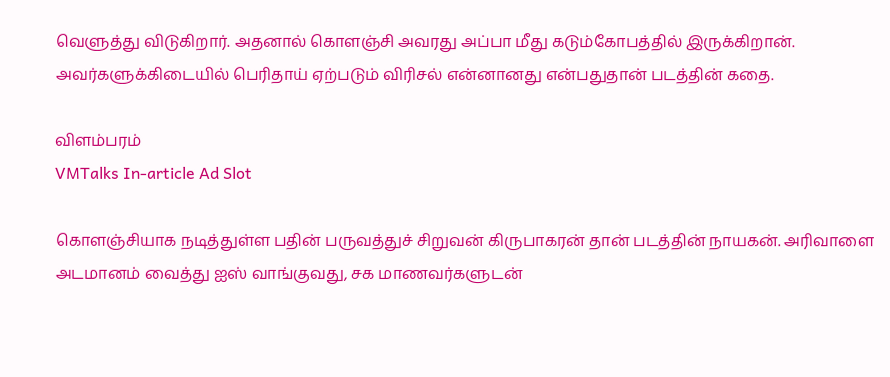வெளுத்து விடுகிறார். அதனால் கொளஞ்சி அவரது அப்பா மீது கடும்கோபத்தில் இருக்கிறான். அவர்களுக்கிடையில் பெரிதாய் ஏற்படும் விரிசல் என்னானது என்பதுதான் படத்தின் கதை.

விளம்பரம்
VMTalks In-article Ad Slot

கொளஞ்சியாக நடித்துள்ள பதின் பருவத்துச் சிறுவன் கிருபாகரன் தான் படத்தின் நாயகன். அரிவாளை அடமானம் வைத்து ஐஸ் வாங்குவது, சக மாணவர்களுடன்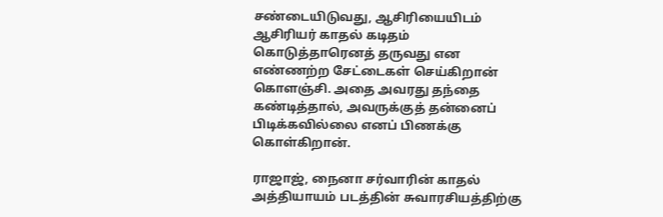சண்டையிடுவது, ஆசிரியையிடம் ஆசிரியர் காதல் கடிதம் கொடுத்தாரெனத் தருவது என எண்ணற்ற சேட்டைகள் செய்கிறான் கொளஞ்சி. அதை அவரது தந்தை கண்டித்தால், அவருக்குத் தன்னைப் பிடிக்கவில்லை எனப் பிணக்கு கொள்கிறான்.

ராஜாஜ், நைனா சர்வாரின் காதல் அத்தியாயம் படத்தின் சுவாரசியத்திற்கு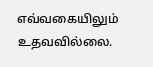எவ்வகையிலும் உதவவில்லை.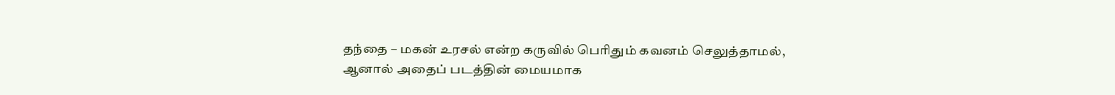தந்தை – மகன் உரசல் என்ற கருவில் பெரிதும் கவனம் செலுத்தாமல், ஆனால் அதைப் படத்தின் மையமாக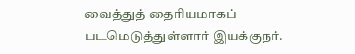வைத்துத் தைரியமாகப் படமெடுத்துள்ளார் இயக்குநர்.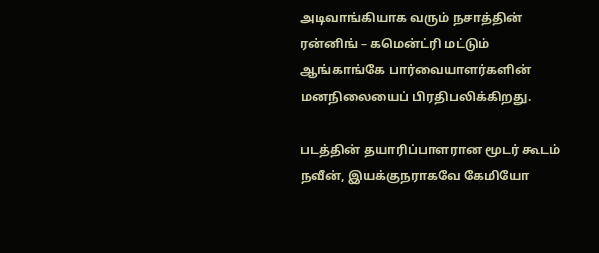அடிவாங்கியாக வரும் நசாத்தின் ரன்னிங் – கமென்ட்ரி மட்டும் ஆங்காங்கே பார்வையாளர்களின் மனநிலையைப் பிரதிபலிக்கிறது.

படத்தின் தயாரிப்பாளரான மூடர் கூடம் நவீன், இயக்குநராகவே கேமியோ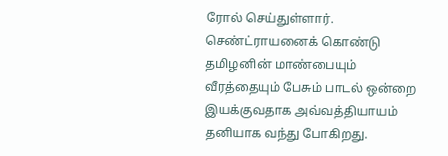ரோல் செய்துள்ளார். செண்ட்ராயனைக் கொண்டு தமிழனின் மாண்பையும் வீரத்தையும் பேசும் பாடல் ஒன்றை இயக்குவதாக அவ்வத்தியாயம் தனியாக வந்து போகிறது.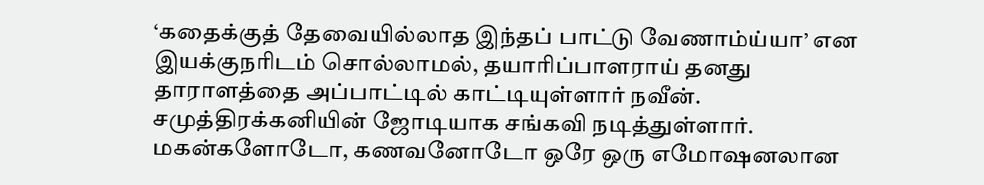‘கதைக்குத் தேவையில்லாத இந்தப் பாட்டு வேணாம்ய்யா’ என இயக்குநரிடம் சொல்லாமல், தயாரிப்பாளராய் தனது தாராளத்தை அப்பாட்டில் காட்டியுள்ளார் நவீன். சமுத்திரக்கனியின் ஜோடியாக சங்கவி நடித்துள்ளார். மகன்களோடோ, கணவனோடோ ஒரே ஒரு எமோஷனலான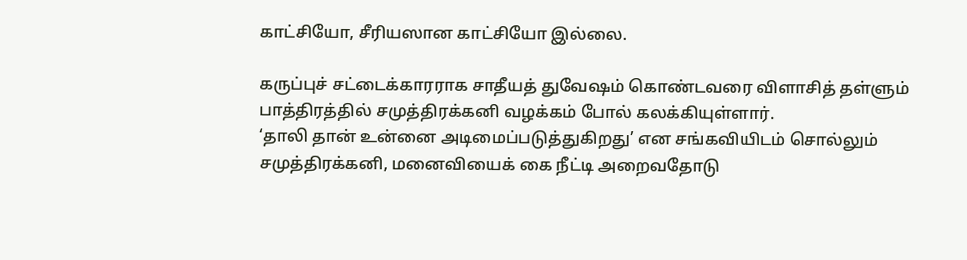காட்சியோ, சீரியஸான காட்சியோ இல்லை.

கருப்புச் சட்டைக்காரராக சாதீயத் துவேஷம் கொண்டவரை விளாசித் தள்ளும் பாத்திரத்தில் சமுத்திரக்கனி வழக்கம் போல் கலக்கியுள்ளார்.
‘தாலி தான் உன்னை அடிமைப்படுத்துகிறது’ என சங்கவியிடம் சொல்லும் சமுத்திரக்கனி, மனைவியைக் கை நீட்டி அறைவதோடு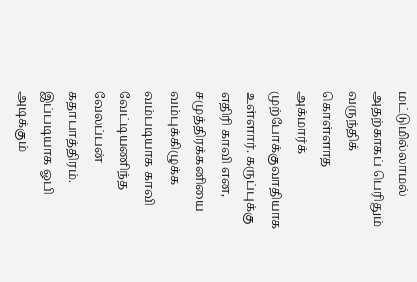மட்டுமில்லாமல் அதற்காகப் பெரிதும் வருந்திக் கொள்ளாத அக்மார்க் முற்போக்குவாதியாக உள்ளார். கருப்புக்கு எதிரி காவி என, சமுத்திரக்கனியை வம்புக்கிழுக்க வம்படியாக காவி வேட்டியணிந்த வேலப்பன் கதாபாத்திரம். இப்படியாக ஓபி அடிக்கும்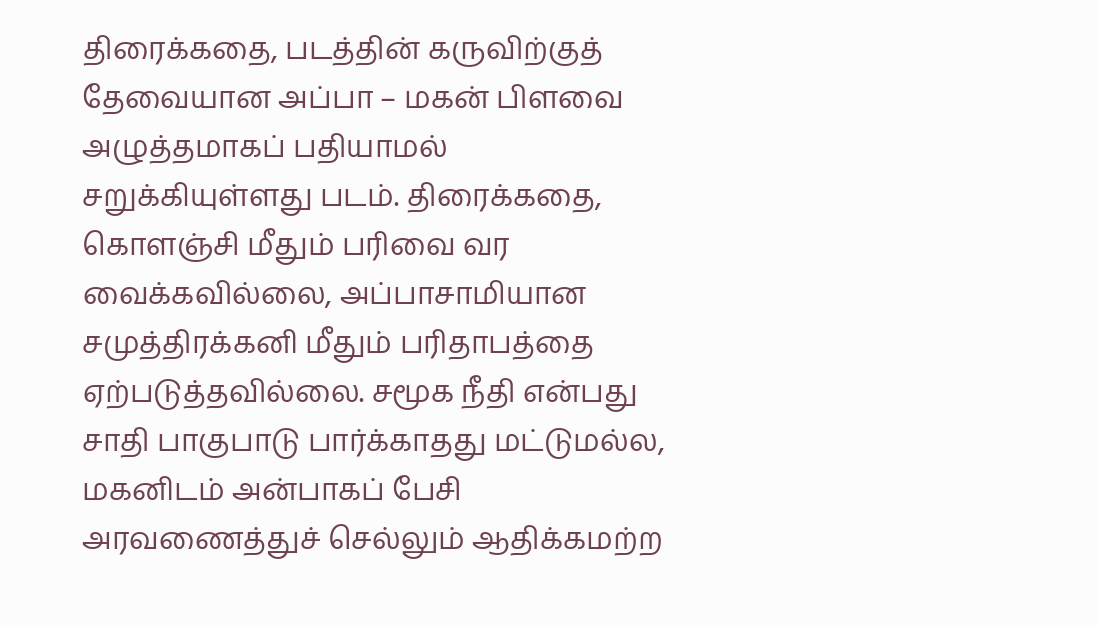திரைக்கதை, படத்தின் கருவிற்குத் தேவையான அப்பா – மகன் பிளவை அழுத்தமாகப் பதியாமல் சறுக்கியுள்ளது படம். திரைக்கதை, கொளஞ்சி மீதும் பரிவை வர வைக்கவில்லை, அப்பாசாமியான சமுத்திரக்கனி மீதும் பரிதாபத்தை ஏற்படுத்தவில்லை. சமூக நீதி என்பது சாதி பாகுபாடு பார்க்காதது மட்டுமல்ல, மகனிடம் அன்பாகப் பேசி அரவணைத்துச் செல்லும் ஆதிக்கமற்ற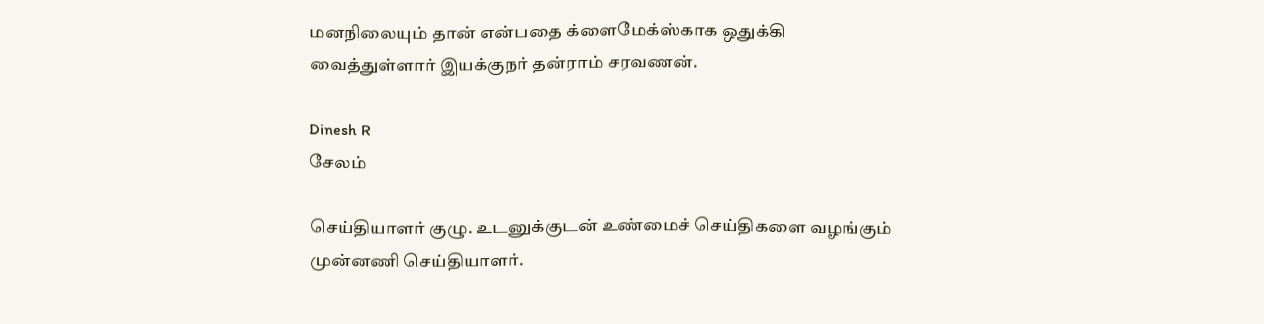மனநிலையும் தான் என்பதை க்ளைமேக்ஸ்காக ஒதுக்கி வைத்துள்ளார் இயக்குநர் தன்ராம் சரவணன்.

Dinesh R
சேலம்

செய்தியாளர் குழு. உடனுக்குடன் உண்மைச் செய்திகளை வழங்கும் முன்னணி செய்தியாளர்.